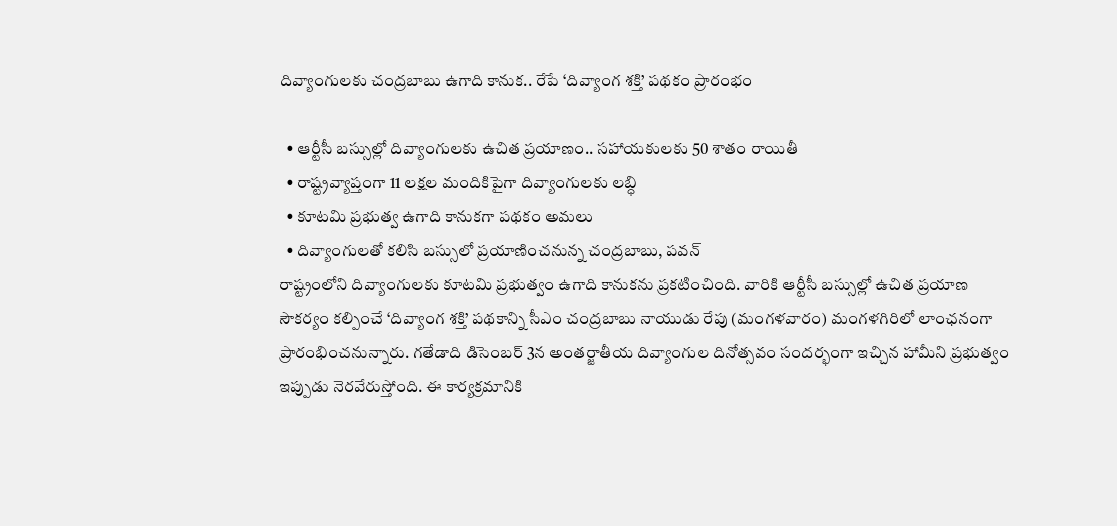దివ్యాంగులకు చంద్రబాబు ఉగాది కానుక.. రేపే ‘దివ్యాంగ శక్తి’ పథకం ప్రారంభం

  • ఆర్టీసీ బస్సుల్లో దివ్యాంగులకు ఉచిత ప్రయాణం.. సహాయకులకు 50 శాతం రాయితీ
  • రాష్ట్రవ్యాప్తంగా 11 లక్షల మందికిపైగా దివ్యాంగులకు లబ్ధి
  • కూటమి ప్రభుత్వ ఉగాది కానుకగా పథకం అమలు
  • దివ్యాంగులతో కలిసి బస్సులో ప్రయాణించనున్న చంద్రబాబు, పవన్
రాష్ట్రంలోని దివ్యాంగులకు కూటమి ప్రభుత్వం ఉగాది కానుకను ప్రకటించింది. వారికి ఆర్టీసీ బస్సుల్లో ఉచిత ప్రయాణ సౌకర్యం కల్పించే ‘దివ్యాంగ శక్తి’ పథకాన్ని సీఎం చంద్రబాబు నాయుడు రేపు (మంగళవారం) మంగళగిరిలో లాంఛనంగా ప్రారంభించనున్నారు. గతేడాది డిసెంబర్ 3న అంతర్జాతీయ దివ్యాంగుల దినోత్సవం సందర్భంగా ఇచ్చిన హామీని ప్రభుత్వం ఇప్పుడు నెరవేరుస్తోంది. ఈ కార్యక్రమానికి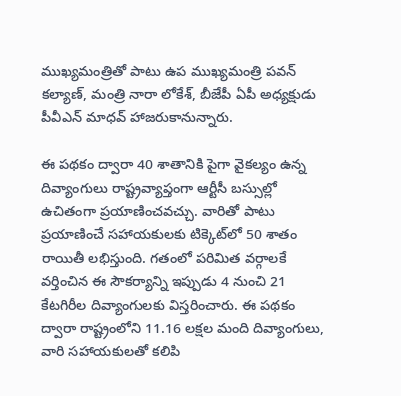ముఖ్యమంత్రితో పాటు ఉప ముఖ్యమంత్రి పవన్ కల్యాణ్, మంత్రి నారా లోకేశ్‌, బీజేపీ ఏపీ అధ్యక్షుడు పీవీఎన్ మాధవ్ హాజరుకానున్నారు.

ఈ పథకం ద్వారా 40 శాతానికి పైగా వైకల్యం ఉన్న దివ్యాంగులు రాష్ట్రవ్యాప్తంగా ఆర్టీసీ బస్సుల్లో ఉచితంగా ప్రయాణించవచ్చు. వారితో పాటు ప్రయాణించే సహాయకులకు టిక్కెట్‌లో 50 శాతం రాయితీ లభిస్తుంది. గతంలో పరిమిత వర్గాలకే వర్తించిన ఈ సౌకర్యాన్ని ఇప్పుడు 4 నుంచి 21 కేటగిరీల దివ్యాంగులకు విస్తరించారు. ఈ పథకం ద్వారా రాష్ట్రంలోని 11.16 లక్షల మంది దివ్యాంగులు, వారి సహాయకులతో కలిపి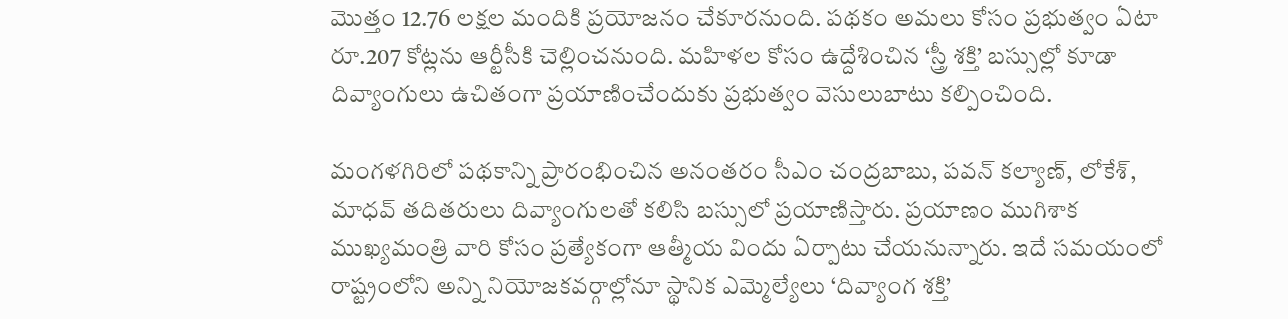మొత్తం 12.76 లక్షల మందికి ప్రయోజనం చేకూరనుంది. పథకం అమలు కోసం ప్రభుత్వం ఏటా రూ.207 కోట్లను ఆర్టీసీకి చెల్లించనుంది. మహిళల కోసం ఉద్దేశించిన ‘స్త్రీ శక్తి’ బస్సుల్లో కూడా దివ్యాంగులు ఉచితంగా ప్రయాణించేందుకు ప్రభుత్వం వెసులుబాటు కల్పించింది.

మంగళగిరిలో పథకాన్ని ప్రారంభించిన అనంతరం సీఎం చంద్రబాబు, పవన్ కల్యాణ్, లోకేశ్‌, మాధవ్ తదితరులు దివ్యాంగులతో కలిసి బస్సులో ప్రయాణిస్తారు. ప్రయాణం ముగిశాక ముఖ్యమంత్రి వారి కోసం ప్రత్యేకంగా ఆత్మీయ విందు ఏర్పాటు చేయనున్నారు. ఇదే సమయంలో రాష్ట్రంలోని అన్ని నియోజకవర్గాల్లోనూ స్థానిక ఎమ్మెల్యేలు ‘దివ్యాంగ శక్తి’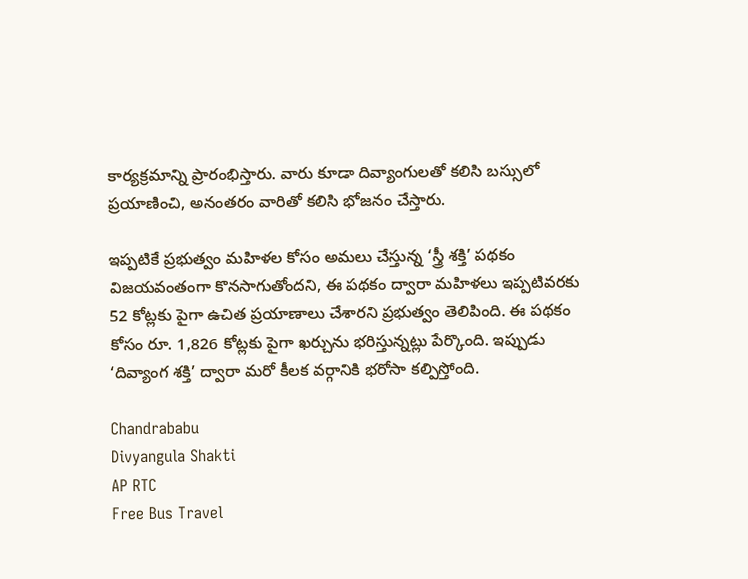కార్యక్రమాన్ని ప్రారంభిస్తారు. వారు కూడా దివ్యాంగులతో కలిసి బస్సులో ప్రయాణించి, అనంతరం వారితో కలిసి భోజనం చేస్తారు.

ఇప్పటికే ప్రభుత్వం మహిళల కోసం అమలు చేస్తున్న ‘స్త్రీ శక్తి’ పథకం విజయవంతంగా కొనసాగుతోందని, ఈ పథకం ద్వారా మహిళలు ఇప్పటివరకు 52 కోట్లకు పైగా ఉచిత ప్రయాణాలు చేశారని ప్రభుత్వం తెలిపింది. ఈ పథకం కోసం రూ. 1,826 కోట్లకు పైగా ఖర్చును భరిస్తున్నట్లు పేర్కొంది. ఇప్పుడు ‘దివ్యాంగ శక్తి’ ద్వారా మరో కీలక వర్గానికి భరోసా కల్పిస్తోంది.

Chandrababu
Divyangula Shakti
AP RTC
Free Bus Travel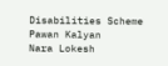Disabilities Scheme
Pawan Kalyan
Nara Lokesh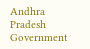Andhra Pradesh Government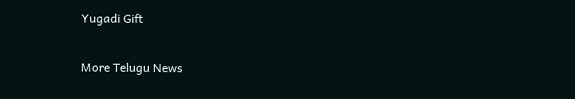Yugadi Gift

More Telugu News